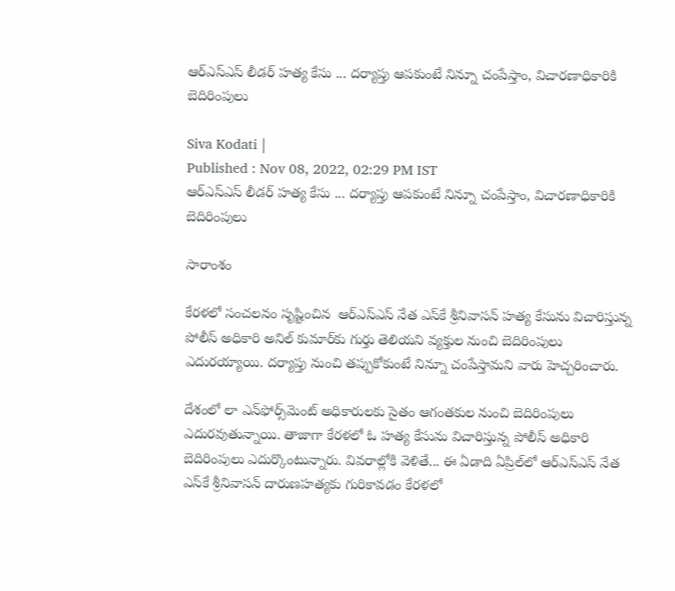ఆర్ఎస్ఎస్ లీడర్ హత్య కేసు ... దర్యాప్తు ఆపకుంటే నిన్నూ చంపేస్తాం, విచారణాధికారికి బెదిరింపులు

Siva Kodati |
Published : Nov 08, 2022, 02:29 PM IST
ఆర్ఎస్ఎస్ లీడర్ హత్య కేసు ... దర్యాప్తు ఆపకుంటే నిన్నూ చంపేస్తాం, విచారణాధికారికి బెదిరింపులు

సారాంశం

కేరళలో సంచలనం సృష్టించిన  ఆర్ఎస్ఎస్ నేత ఎస్‌కే శ్రీనివాసన్ హత్య కేసును విచారిస్తున్న పోలీస్ అధికారి అనిల్ కుమార్‌కు గుర్తు తెలియని వ్యక్తుల నుంచి బెదిరింపులు ఎదురయ్యాయి. దర్యాప్తు నుంచి తప్పుకోకుంటే నిన్నూ చంపేస్తామని వారు హెచ్చరించారు.

దేశంలో లా ఎన్‌ఫోర్స్‌మెంట్ అధికారులకు సైతం ఆగంతకుల నుంచి బెదిరింపులు ఎదురవుతున్నాయి. తాజాగా కేరళలో ఓ హత్య కేసును విచారిస్తున్న పోలీస్ అధికారి బెదిరింపులు ఎదుర్కొంటున్నారు. వివరాల్లోకి వెళితే... ఈ ఏడాది ఏప్రిల్‌లో ఆర్ఎస్ఎస్ నేత ఎస్‌కే శ్రీనివాసన్ దారుణహత్యకు గురికావడం కేరళలో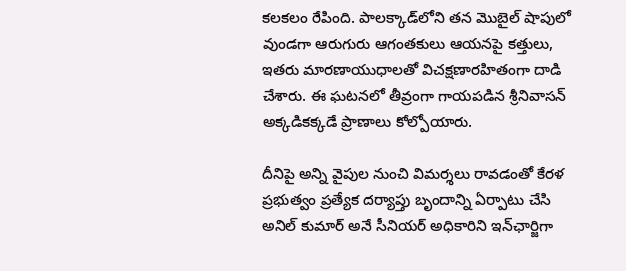కలకలం రేపింది. పాలక్కాడ్‌లోని తన మొబైల్ షాపులో వుండగా ఆరుగురు ఆగంతకులు ఆయనపై కత్తులు, ఇతరు మారణాయుధాలతో విచక్షణారహితంగా దాడి చేశారు. ఈ ఘటనలో తీవ్రంగా గాయపడిన శ్రీనివాసన్ అక్కడికక్కడే ప్రాణాలు కోల్పోయారు.

దీనిపై అన్ని వైపుల నుంచి విమర్శలు రావడంతో కేరళ ప్రభుత్వం ప్రత్యేక దర్యాప్తు బృందాన్ని ఏర్పాటు చేసి అనిల్ కుమార్ అనే సీనియర్ అధికారిని ఇన్‌ఛార్జిగా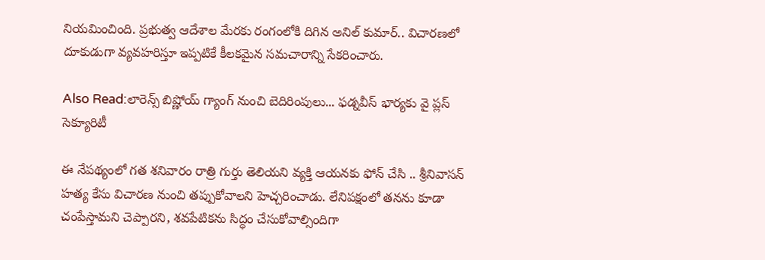నియమించింది. ప్రభుత్వ ఆదేశాల మేరకు రంగంలోకి దిగిన అనిల్ కుమార్.. విచారణలో దూకుడుగా వ్యవహరిస్తూ ఇప్పటికే కీలకమైన సమచారాన్ని సేకరించారు.

Also Read:లారెన్స్ బిష్ణోయ్ గ్యాంగ్ నుంచి బెదిరింపులు... ఫడ్నవీస్ భార్యకు వై ప్లస్ సెక్యూరిటీ

ఈ నేపథ్యంలో గత శనివారం రాత్రి గుర్తు తెలియని వ్యక్తి ఆయనకు ఫోన్ చేసి .. శ్రీనివాసన్ హత్య కేసు విచారణ నుంచి తప్పుకోవాలని హెచ్చరించాడు. లేనిపక్షంలో తనను కూడా చంపేస్తామని చెప్పారని, శవపేటికను సిద్ధం చేసుకోవాల్సిందిగా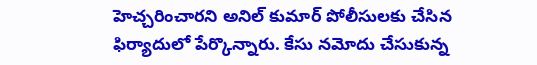హెచ్చరించారని అనిల్ కుమార్ పోలీసులకు చేసిన ఫిర్యాదులో పేర్కొన్నారు. కేసు నమోదు చేసుకున్న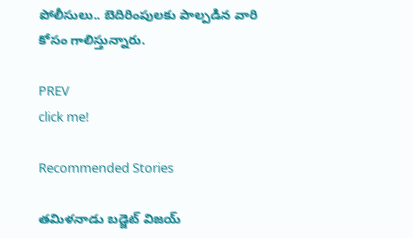పోలీసులు.. బెదిరింపులకు పాల్పడిన వారి కోసం గాలిస్తున్నారు.

PREV
click me!

Recommended Stories

తమిళనాడు బడ్జెట్ విజయ్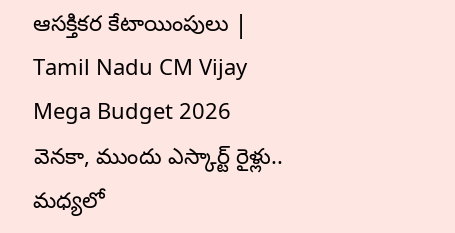ఆసక్తికర కేటాయింపులు | Tamil Nadu CM Vijay Mega Budget 2026
వెనకా, ముందు ఎస్కార్ట్ రైళ్లు.. మధ్యలో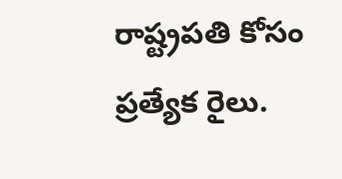రాష్ట్రపతి కోసం ప్రత్యేక రైలు.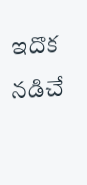ఇదొక న‌డిచే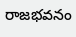రాజ‌భ‌వ‌నం